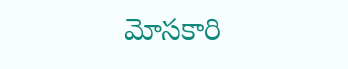మోసకారి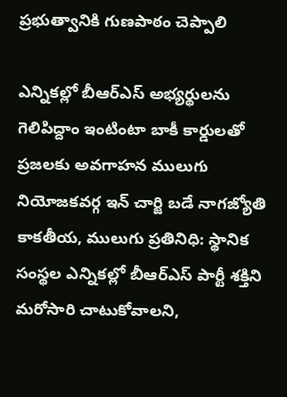ప్ర‌భుత్వానికి గుణపాఠం చెప్పాలి

ఎన్నికల్లో బీఆర్ఎస్ అభ్య‌ర్థుల‌ను గెలిపిద్దాం ఇంటింటా బాకీ కార్డులతో ప్ర‌జ‌ల‌కు అవ‌గాహ‌న‌ ములుగు నియోజకవర్గ ఇన్ చార్జి బడే నాగజ్యోతి కాకతీయ, ములుగు ప్రతినిధి: స్థానిక సంస్థల ఎన్నికల్లో బీఆర్ఎస్ పార్టీ శక్తిని మరోసారి చాటుకోవాలని,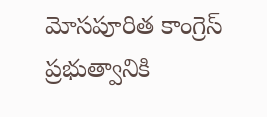మోసపూరిత కాంగ్రెస్ ప్రభుత్వానికి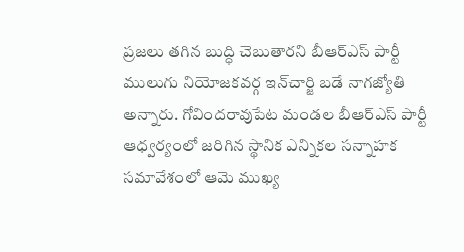ప్రజలు తగిన బుద్ధి చెబుతారని బీఆర్ఎస్ పార్టీ ములుగు నియోజకవర్గ ఇన్‌చార్జి బడే నాగజ్యోతి అన్నారు. గోవిందరావుపేట మండల బీఆర్ఎస్ పార్టీ ఆధ్వర్యంలో జరిగిన స్థానిక ఎన్నికల సన్నాహక సమావేశంలో ఆమె ముఖ్య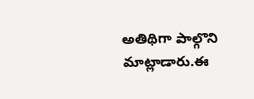అతిథిగా పాల్గొని మాట్లాడారు.ఈ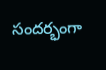సందర్భంగా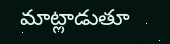మాట్లాడుతూ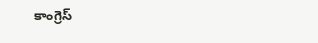కాంగ్రెస్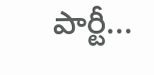పార్టీ...